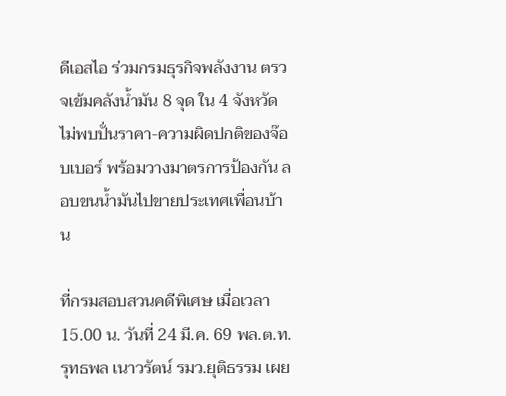ดีเอสไอ ร่วมกรมธุรกิจพลังงาน ตรวจเข้มคลังน้ำมัน 8 จุด ใน 4 จังหวัด ไม่พบปั่นราคา-ความผิดปกติของจ๊อบเบอร์ พร้อมวางมาตรการป้องกัน ลอบขนน้ำมันไปขายประเทศเพื่อนบ้าน

ที่กรมสอบสวนคดีพิเศษ เมื่อเวลา 15.00 น. วันที่ 24 มี.ค. 69 พล.ต.ท.รุทธพล เนาวรัตน์ รมว.ยุติธรรม เผย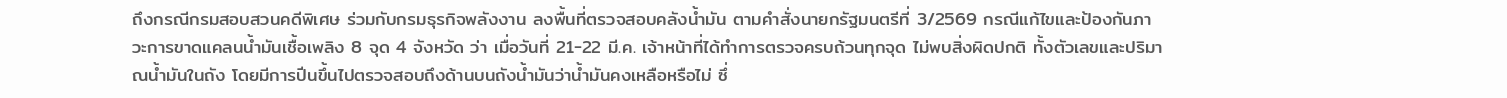ถึงกรณีกรมสอบสวนคดีพิเศษ ร่วมกับกรมธุรกิจพลังงาน ลงพื้นที่ตรวจสอบคลังน้ำมัน ตามคำสั่งนายกรัฐมนตรีที่ 3/2569 กรณีแก้ไขและป้องกันภาวะการขาดแคลนน้ำมันเชื้อเพลิง 8 จุด 4 จังหวัด ว่า เมื่อวันที่ 21-22 มี.ค. เจ้าหน้าที่ได้ทำการตรวจครบถ้วนทุกจุด ไม่พบสิ่งผิดปกติ ทั้งตัวเลขและปริมาณน้ำมันในถัง โดยมีการปีนขึ้นไปตรวจสอบถึงด้านบนถังน้ำมันว่าน้ำมันคงเหลือหรือไม่ ซึ่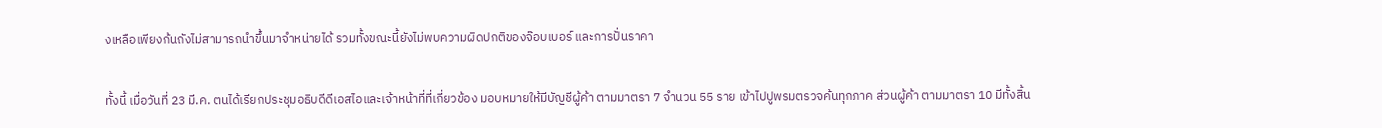งเหลือเพียงก้นถังไม่สามารถนำขึ้นมาจำหน่ายได้ รวมทั้งขณะนี้ยังไม่พบความผิดปกติของจ๊อบเบอร์ และการปั่นราคา

ทั้งนี้ เมื่อวันที่ 23 มี.ค. ตนได้เรียกประชุมอธิบดีดีเอสไอและเจ้าหน้าที่ที่เกี่ยวข้อง มอบหมายให้มีบัญชีผู้ค้า ตามมาตรา 7 จำนวน 55 ราย เข้าไปปูพรมตรวจค้นทุกภาค ส่วนผู้ค้า ตามมาตรา 10 มีทั้งสิ้น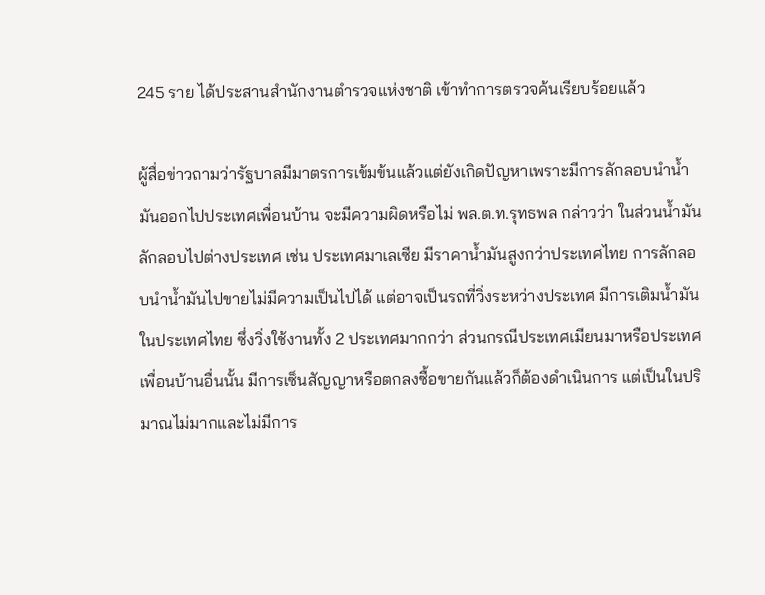245 ราย ได้ประสานสำนักงานตำรวจแห่งชาติ เข้าทำการตรวจค้นเรียบร้อยแล้ว

ผู้สื่อข่าวถามว่ารัฐบาลมีมาตรการเข้มข้นแล้วแต่ยังเกิดปัญหาเพราะมีการลักลอบนำน้ำมันออกไปประเทศเพื่อนบ้าน จะมีความผิดหรือไม่ พล.ต.ท.รุทธพล กล่าวว่า ในส่วนน้ำมันลักลอบไปต่างประเทศ เช่น ประเทศมาเลเซีย มีราคาน้ำมันสูงกว่าประเทศไทย การลักลอบนำน้ำมันไปขายไม่มีความเป็นไปได้ แต่อาจเป็นรถที่วิ่งระหว่างประเทศ มีการเติมน้ำมันในประเทศไทย ซึ่งวิ่งใช้งานทั้ง 2 ประเทศมากกว่า ส่วนกรณีประเทศเมียนมาหรือประเทศเพื่อนบ้านอื่นนั้น มีการเซ็นสัญญาหรือตกลงซื้อขายกันแล้วก็ต้องดำเนินการ แต่เป็นในปริมาณไม่มากและไม่มีการ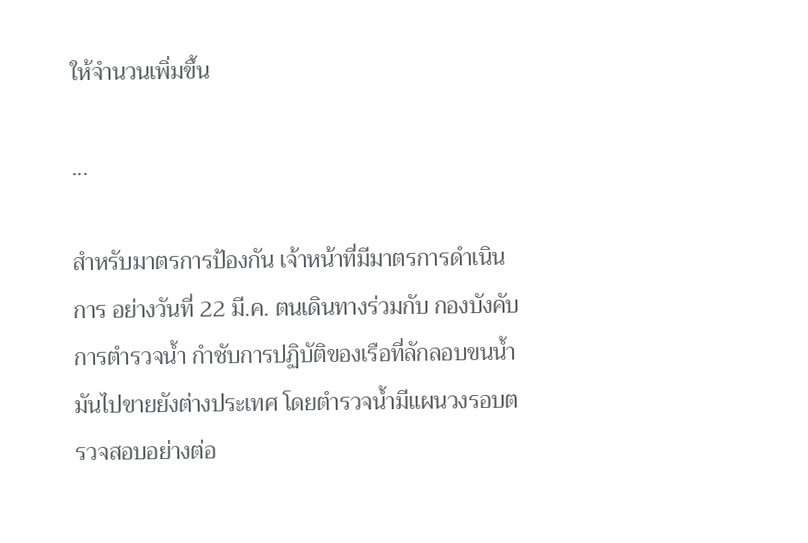ให้จำนวนเพิ่มขึ้น

...

สำหรับมาตรการป้องกัน เจ้าหน้าที่มีมาตรการดำเนินการ อย่างวันที่ 22 มี.ค. ตนเดินทางร่วมกับ กองบังคับการตำรวจน้ำ กำชับการปฏิบัติของเรือที่ลักลอบขนน้ำมันไปขายยังต่างประเทศ โดยตำรวจน้ำมีแผนวงรอบตรวจสอบอย่างต่อ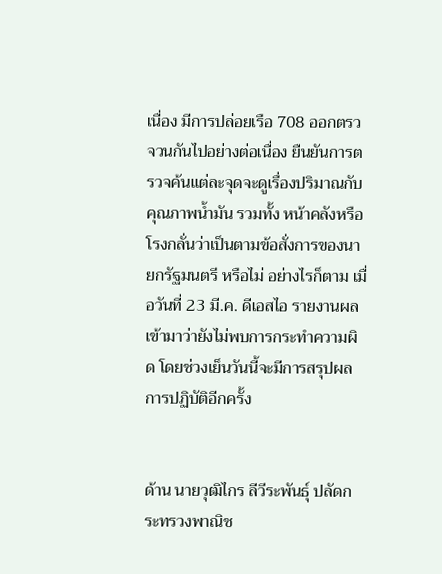เนื่อง มีการปล่อยเรือ 708 ออกตรวจวนกันไปอย่างต่อเนื่อง ยืนยันการตรวจค้นแต่ละจุดจะดูเรื่องปริมาณกับคุณภาพน้ำมัน รวมทั้ง หน้าคลังหรือโรงกลั่นว่าเป็นตามข้อสั่งการของนายกรัฐมนตรี หรือไม่ อย่างไรก็ตาม เมื่อวันที่ 23 มี.ค. ดีเอสไอ รายงานผลเข้ามาว่ายังไม่พบการกระทำความผิด โดยช่วงเย็นวันนี้จะมีการสรุปผลการปฏิบัติอีกครั้ง


ด้าน นายวุฒิไกร ลีวีระพันธุ์ ปลัดกระทรวงพาณิช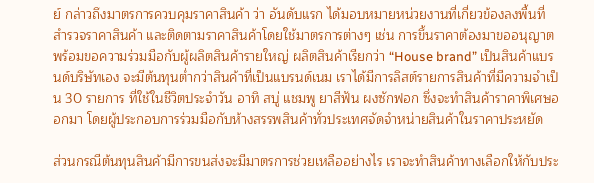ย์ กล่าวถึงมาตรการควบคุมราคาสินค้า ว่า อันดับแรก ได้มอบหมายหน่วยงานที่เกี่ยวข้องลงพื้นที่สำรวจราคาสินค้า และติดตามราคาสินค้าโดยใช้มาตรการต่างๆ เช่น การขึ้นราคาต้องมาขออนุญาต พร้อมขอความร่วมมือกับผู้ผลิตสินค้ารายใหญ่ ผลิตสินค้าเรียกว่า “House brand” เป็นสินค้าแบรนด์บริษัทเอง จะมีต้นทุนต่ำกว่าสินค้าที่เป็นแบรนด์เนม เราได้มีการลิสต์รายการสินค้าที่มีความจำเป็น 30 รายการ ที่ใช้ในชีวิตประจำวัน อาทิ สบู่ แชมพู ยาสีฟัน ผงซักฟอก ซึ่งจะทำสินค้าราคาพิเศษออกมา โดยผู้ประกอบการร่วมมือกับห้างสรรพสินค้าทั่วประเทศจัดจำหน่ายสินค้าในราคาประหยัด

ส่วนกรณีต้นทุนสินค้ามีการขนส่งจะมีมาตรการช่วยเหลืออย่างไร เราจะทำสินค้าทางเลือกให้กับประ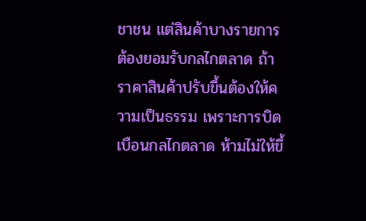ชาชน แต่สินค้าบางรายการต้องยอมรับกลไกตลาด ถ้าราคาสินค้าปรับขึ้นต้องให้ความเป็นธรรม เพราะการบิดเบือนกลไกตลาด ห้ามไม่ให้ขึ้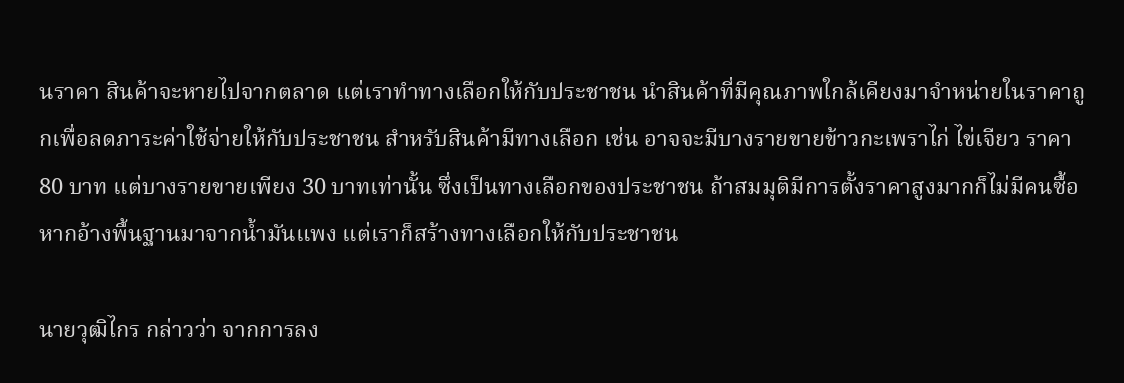นราคา สินค้าจะหายไปจากตลาด แต่เราทำทางเลือกให้กับประชาชน นำสินค้าที่มีคุณภาพใกล้เคียงมาจำหน่ายในราคาถูกเพื่อลดภาระค่าใช้จ่ายให้กับประชาชน สำหรับสินค้ามีทางเลือก เช่น อาจจะมีบางรายขายข้าวกะเพราไก่ ไข่เจียว ราคา 80 บาท แต่บางรายขายเพียง 30 บาทเท่านั้น ซึ่งเป็นทางเลือกของประชาชน ถ้าสมมุติมีการตั้งราคาสูงมากก็ไม่มีคนซื้อ หากอ้างพื้นฐานมาจากน้ำมันแพง แต่เราก็สร้างทางเลือกให้กับประชาชน

นายวุฒิไกร กล่าวว่า จากการลง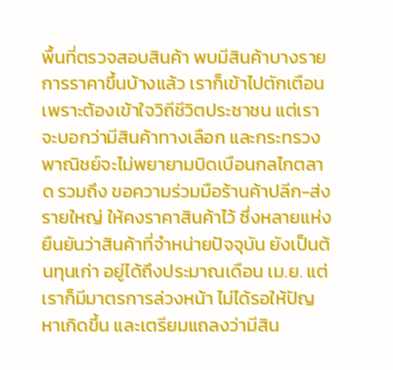พื้นที่ตรวจสอบสินค้า พบมีสินค้าบางรายการราคาขึ้นบ้างแล้ว เราก็เข้าไปตักเตือน เพราะต้องเข้าใจวิถีชีวิตประชาชน แต่เราจะบอกว่ามีสินค้าทางเลือก และกระทรวงพาณิชย์จะไม่พยายามบิดเบือนกลไกตลาด รวมถึง ขอความร่วมมือร้านค้าปลีก-ส่งรายใหญ่ ให้คงราคาสินค้าไว้ ซึ่งหลายแห่งยืนยันว่าสินค้าที่จำหน่ายปัจจุบัน ยังเป็นต้นทุนเก่า อยู่ได้ถึงประมาณเดือน เม.ย. แต่เราก็มีมาตรการล่วงหน้า ไม่ได้รอให้ปัญหาเกิดขึ้น และเตรียมแถลงว่ามีสิน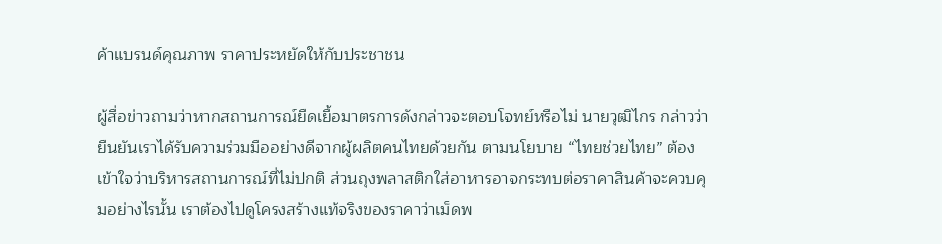ค้าแบรนด์คุณภาพ ราคาประหยัดให้กับประชาชน

ผู้สื่อข่าวถามว่าหากสถานการณ์ยืดเยื้อมาตรการดังกล่าวจะตอบโจทย์หรือไม่ นายวุฒิไกร กล่าวว่า ยืนยันเราได้รับความร่วมมืออย่างดีจากผู้ผลิตคนไทยด้วยกัน ตามนโยบาย “ไทยช่วยไทย” ต้องเข้าใจว่าบริหารสถานการณ์ที่ไม่ปกติ ส่วนถุงพลาสติกใส่อาหารอาจกระทบต่อราคาสินค้าจะควบคุมอย่างไรนั้น เราต้องไปดูโครงสร้างแท้จริงของราคาว่าเม็ดพ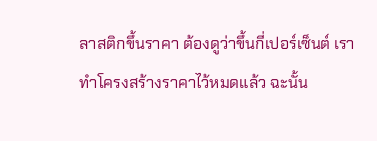ลาสติกขึ้นราคา ต้องดูว่าขึ้นกี่เปอร์เซ็นต์ เราทำโครงสร้างราคาไว้หมดแล้ว ฉะนั้น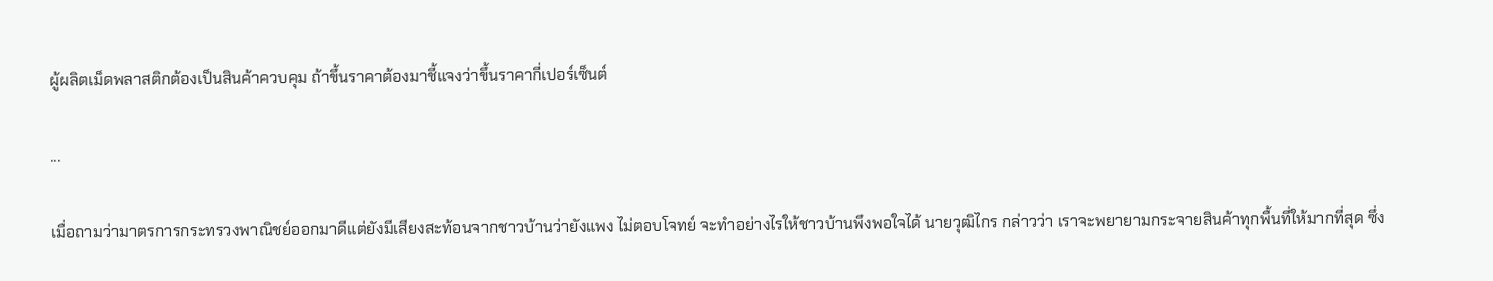ผู้ผลิตเม็ดพลาสติกต้องเป็นสินค้าควบคุม ถ้าขึ้นราคาต้องมาชี้แจงว่าขึ้นราคากี่เปอร์เซ็นต์

...

เมื่อถามว่ามาตรการกระทรวงพาณิชย์ออกมาดีแต่ยังมีเสียงสะท้อนจากชาวบ้านว่ายังแพง ไม่ตอบโจทย์ จะทำอย่างไรให้ชาวบ้านพึงพอใจได้ นายวุฒิไกร กล่าวว่า เราจะพยายามกระจายสินค้าทุกพื้นที่ให้มากที่สุด ซึ่ง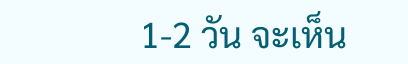1-2 วัน จะเห็น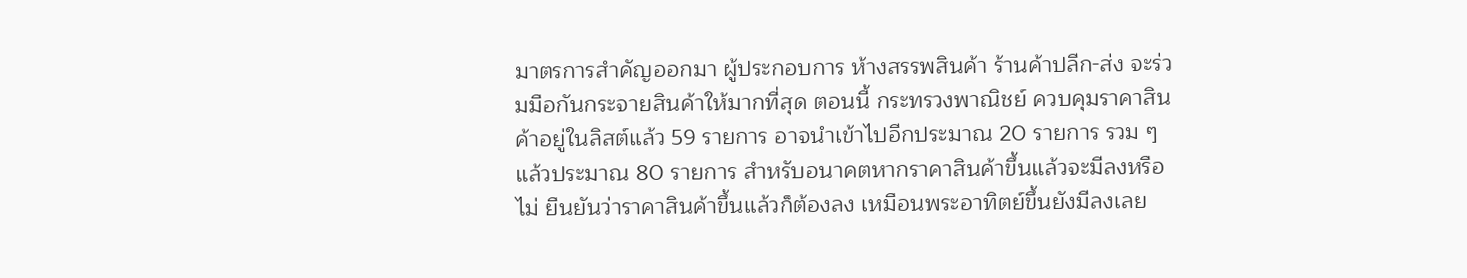มาตรการสำคัญออกมา ผู้ประกอบการ ห้างสรรพสินค้า ร้านค้าปลีก-ส่ง จะร่วมมือกันกระจายสินค้าให้มากที่สุด ตอนนี้ กระทรวงพาณิชย์ ควบคุมราคาสินค้าอยู่ในลิสต์แล้ว 59 รายการ อาจนำเข้าไปอีกประมาณ 20 รายการ รวม ๆ แล้วประมาณ 80 รายการ สำหรับอนาคตหากราคาสินค้าขึ้นแล้วจะมีลงหรือไม่ ยืนยันว่าราคาสินค้าขึ้นแล้วก็ต้องลง เหมือนพระอาทิตย์ขึ้นยังมีลงเลย